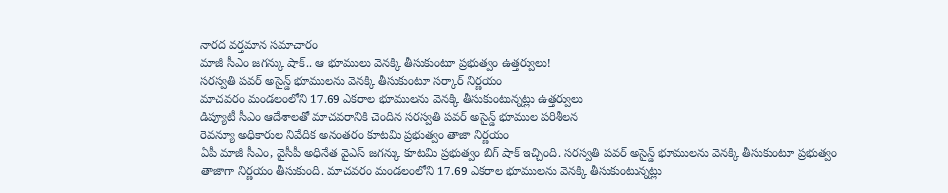నారద వర్తమాన సమాచారం
మాజీ సీఎం జగన్కు షాక్.. ఆ భూములు వెనక్కి తీసుకుంటూ ప్రభుత్వం ఉత్తర్వులు!
సరస్వతి పవర్ అసైన్డ్ భూములను వెనక్కి తీసుకుంటూ సర్కార్ నిర్ణయం
మాచవరం మండలంలోని 17.69 ఎకరాల భూములను వెనక్కి తీసుకుంటున్నట్లు ఉత్తర్వులు
డిప్యూటీ సీఎం ఆదేశాలతో మాచవరానికి చెందిన సరస్వతి పవర్ అసైన్డ్ భూముల పరిశీలన
రెవన్యూ అధికారుల నివేదిక అనంతరం కూటమి ప్రభుత్వం తాజా నిర్ణయం
ఏపీ మాజీ సీఎం, వైసీపీ అధినేత వైఎస్ జగన్కు కూటమి ప్రభుత్వం బిగ్ షాక్ ఇచ్చింది. సరస్వతి పవర్ అసైన్డ్ భూములను వెనక్కి తీసుకుంటూ ప్రభుత్వం తాజాగా నిర్ణయం తీసుకుంది. మాచవరం మండలంలోని 17.69 ఎకరాల భూములను వెనక్కి తీసుకుంటున్నట్లు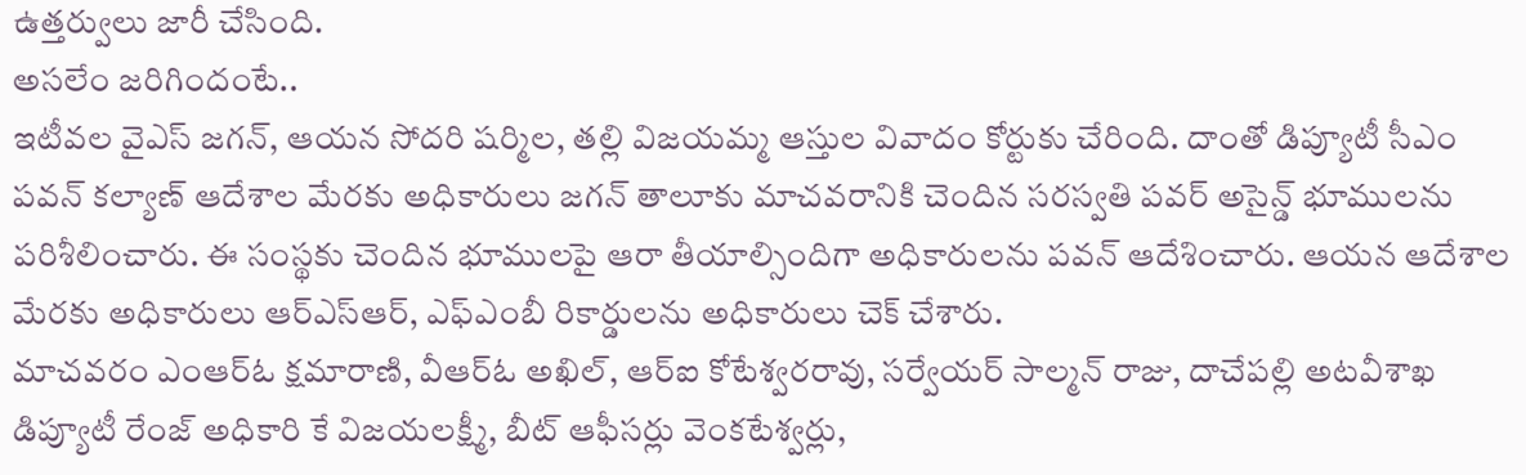ఉత్తర్వులు జారీ చేసింది.
అసలేం జరిగిందంటే..
ఇటీవల వైఎస్ జగన్, ఆయన సోదరి షర్మిల, తల్లి విజయమ్మ ఆస్తుల వివాదం కోర్టుకు చేరింది. దాంతో డిప్యూటీ సీఎం పవన్ కల్యాణ్ ఆదేశాల మేరకు అధికారులు జగన్ తాలూకు మాచవరానికి చెందిన సరస్వతి పవర్ అసైన్డ్ భూములను పరిశీలించారు. ఈ సంస్థకు చెందిన భూములపై ఆరా తీయాల్సిందిగా అధికారులను పవన్ ఆదేశించారు. ఆయన ఆదేశాల మేరకు అధికారులు ఆర్ఎస్ఆర్, ఎఫ్ఎంబీ రికార్డులను అధికారులు చెక్ చేశారు.
మాచవరం ఎంఆర్ఓ క్షమారాణి, వీఆర్ఓ అఖిల్, ఆర్ఐ కోటేశ్వరరావు, సర్వేయర్ సాల్మన్ రాజు, దాచేపల్లి అటవీశాఖ డిప్యూటీ రేంజ్ అధికారి కే విజయలక్ష్మీ, బీట్ ఆఫీసర్లు వెంకటేశ్వర్లు,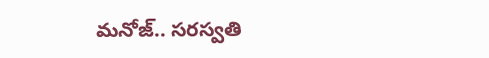మనోజ్.. సరస్వతి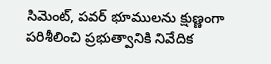సిమెంట్, పవర్ భూములను క్షుణ్ణంగా పరిశీలించి ప్రభుత్వానికి నివేదిక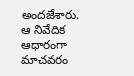అందజేశారు. ఆ నివేదిక ఆధారంగా మాచవరం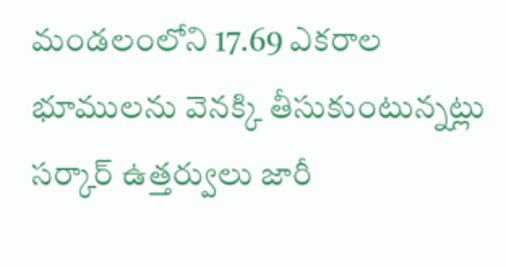మండలంలోని 17.69 ఎకరాల భూములను వెనక్కి తీసుకుంటున్నట్లు సర్కార్ ఉత్తర్వులు జారీ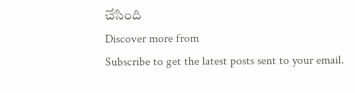చేసింది
Discover more from
Subscribe to get the latest posts sent to your email.